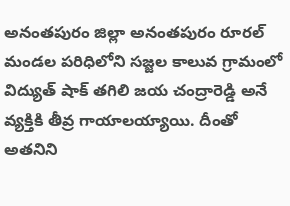అనంతపురం జిల్లా అనంతపురం రూరల్ మండల పరిధిలోని సజ్జల కాలువ గ్రామంలో విద్యుత్ షాక్ తగిలి జయ చంద్రారెడ్డి అనే వ్యక్తికి తీవ్ర గాయాలయ్యాయి. దీంతో అతనిని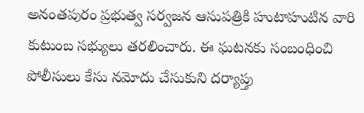అనంతపురం ప్రభుత్వ సర్వజన ఆసుపత్రికి హుటాహుటిన వారి కుటుంబ సభ్యులు తరలించారు. ఈ ఘటనకు సంబంధించి పోలీసులు కేసు నమోదు చేసుకుని దర్యాప్తు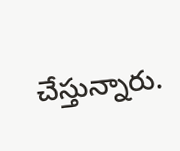చేస్తున్నారు.